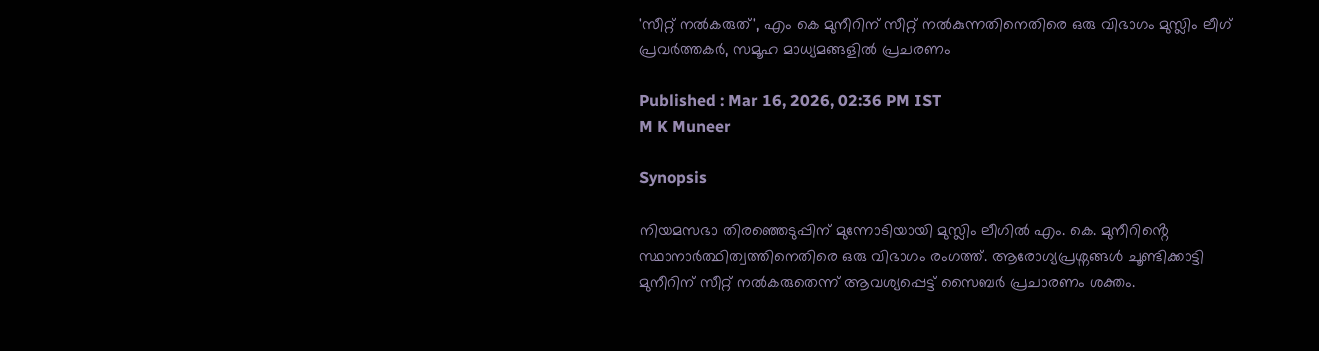'സീറ്റ് നൽകരുത്', എം കെ മുനീറിന് സീറ്റ് നൽകുന്നതിനെതിരെ ഒരു വിഭാഗം മുസ്ലിം ലീഗ് പ്രവർത്തകർ, സമൂഹ മാധ്യമങ്ങളിൽ പ്രചരണം

Published : Mar 16, 2026, 02:36 PM IST
M K Muneer

Synopsis

നിയമസഭാ തിരഞ്ഞെടുപ്പിന് മുന്നോടിയായി മുസ്ലിം ലീഗിൽ എം. കെ. മുനീറിൻ്റെ സ്ഥാനാർത്ഥിത്വത്തിനെതിരെ ഒരു വിഭാഗം രംഗത്ത്. ആരോഗ്യപ്രശ്നങ്ങൾ ചൂണ്ടിക്കാട്ടി മുനീറിന് സീറ്റ് നൽകരുതെന്ന് ആവശ്യപ്പെട്ട് സൈബർ പ്രചാരണം ശക്തം.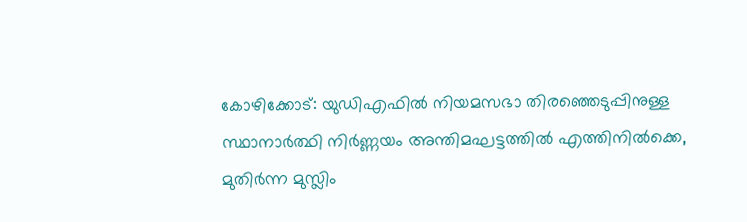കോഴിക്കോട്: യുഡിഎഫിൽ നിയമസഭാ തിരഞ്ഞെടുപ്പിനുള്ള സ്ഥാനാർത്ഥി നിർണ്ണയം അന്തിമഘട്ടത്തിൽ എത്തിനിൽക്കെ,  മുതിർന്ന മുസ്ലിം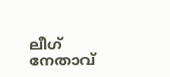ലീഗ് നേതാവ്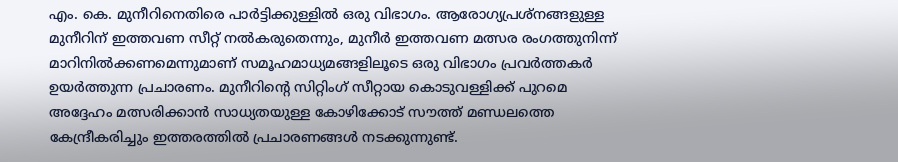എം. കെ. മുനീറിനെതിരെ പാർട്ടിക്കുള്ളിൽ ഒരു വിഭാഗം. ആരോഗ്യപ്രശ്നങ്ങളുള്ള മുനീറിന് ഇത്തവണ സീറ്റ് നൽകരുതെന്നും, മുനീർ ഇത്തവണ മത്സര രംഗത്തുനിന്ന് മാറിനിൽക്കണമെന്നുമാണ് സമൂഹമാധ്യമങ്ങളിലൂടെ ഒരു വിഭാഗം പ്രവർത്തകർ ഉയർത്തുന്ന പ്രചാരണം. മുനീറിന്റെ സിറ്റിംഗ് സീറ്റായ കൊടുവള്ളിക്ക് പുറമെ അദ്ദേഹം മത്സരിക്കാൻ സാധ്യതയുള്ള കോഴിക്കോട് സൗത്ത് മണ്ഡലത്തെ കേന്ദ്രീകരിച്ചും ഇത്തരത്തിൽ പ്രചാരണങ്ങൾ നടക്കുന്നുണ്ട്.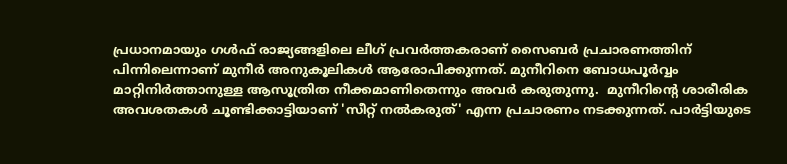പ്രധാനമായും ഗൾഫ് രാജ്യങ്ങളിലെ ലീഗ് പ്രവർത്തകരാണ് സൈബർ പ്രചാരണത്തിന് പിന്നിലെന്നാണ് മുനീർ അനുകൂലികൾ ആരോപിക്കുന്നത്. മുനീറിനെ ബോധപൂർവ്വം മാറ്റിനിർത്താനുള്ള ആസൂത്രിത നീക്കമാണിതെന്നും അവർ കരുതുന്നു.  മുനീറിന്റെ ശാരീരിക അവശതകൾ ചൂണ്ടിക്കാട്ടിയാണ് 'സീറ്റ് നൽകരുത്' എന്ന പ്രചാരണം നടക്കുന്നത്. പാർട്ടിയുടെ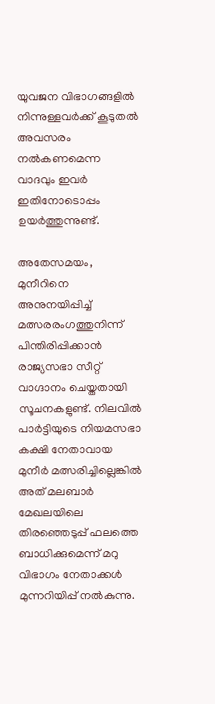യുവജന വിഭാഗങ്ങളിൽ നിന്നുള്ളവർക്ക് കൂടുതൽ അവസരം നൽകണമെന്ന വാദവും ഇവർ ഇതിനോടൊപ്പം ഉയർത്തുന്നുണ്ട്.

അതേസമയം, മുനീറിനെ അനുനയിപ്പിച്ച് മത്സരരംഗത്തുനിന്ന് പിന്തിരിപ്പിക്കാൻ രാജ്യസഭാ സീറ്റ് വാഗ്ദാനം ചെയ്തതായി സൂചനകളുണ്ട്. നിലവിൽ പാർട്ടിയുടെ നിയമസഭാ കക്ഷി നേതാവായ മുനീർ മത്സരിച്ചില്ലെങ്കിൽ അത് മലബാർ മേഖലയിലെ തിരഞ്ഞെടുപ്പ് ഫലത്തെ ബാധിക്കുമെന്ന് മറു വിഭാഗം നേതാക്കൾ മുന്നറിയിപ്പ് നൽകുന്നു.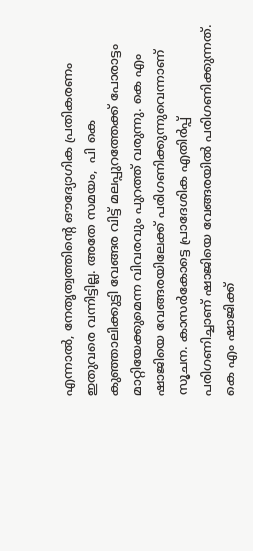എന്നാൽ, നേതൃത്വത്തിന്റെ ഔദ്യോഗിക പ്രതികരണം ഇതുവരെ വന്നിട്ടില്ല. അതേ സമയം,  പി കെ കുഞ്ഞാലിക്കുട്ടി വേങ്ങര വിട്ട് മലപ്പുറത്തേക്ക് പോരാട്ടം മാറ്റിയേക്കുമെന്ന വിവരവും പുറത്ത് വരുന്നു. കെ എം ഷാജിയെ വേങ്ങരയിലേക്ക് പരിഗണിക്കുന്നുവെന്നാണ് സൂചന. കാസർകോട്ടെ പ്രാദേശിക എതിർപ്പ് പരിഗണിച്ചാണ് ഷാജിയെ വേങ്ങരയിൽ പരിഗണിക്കുന്നത്. കെ എം ഷാജിക്ക്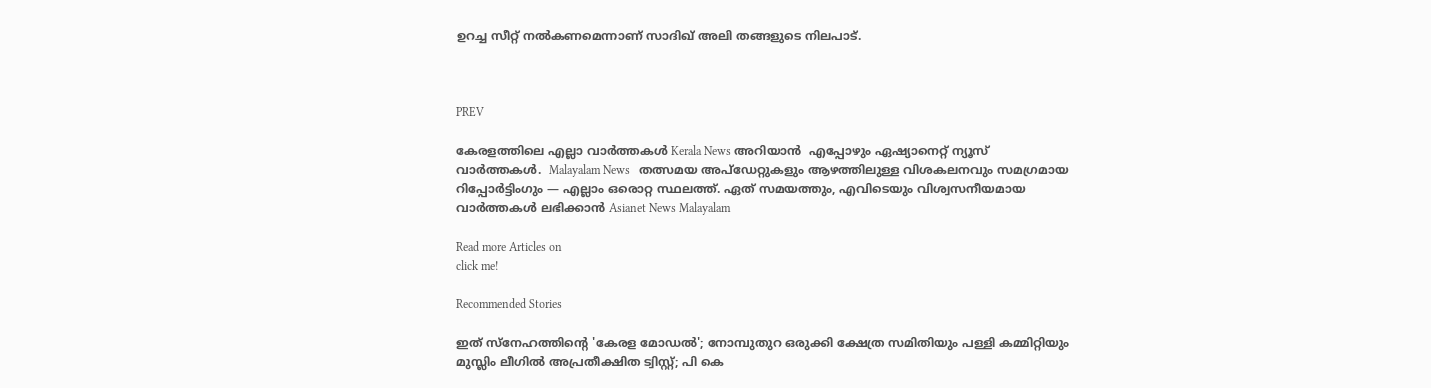ഉറച്ച സീറ്റ് നൽകണമെന്നാണ് സാദിഖ് അലി തങ്ങളുടെ നിലപാട്.



PREV

കേരളത്തിലെ എല്ലാ വാർത്തകൾ Kerala News അറിയാൻ  എപ്പോഴും ഏഷ്യാനെറ്റ് ന്യൂസ് വാർത്തകൾ.  Malayalam News   തത്സമയ അപ്‌ഡേറ്റുകളും ആഴത്തിലുള്ള വിശകലനവും സമഗ്രമായ റിപ്പോർട്ടിംഗും — എല്ലാം ഒരൊറ്റ സ്ഥലത്ത്. ഏത് സമയത്തും, എവിടെയും വിശ്വസനീയമായ വാർത്തകൾ ലഭിക്കാൻ Asianet News Malayalam

Read more Articles on
click me!

Recommended Stories

ഇത് സ്നേഹത്തിന്റെ 'കേരള മോഡൽ'; നോമ്പുതുറ ഒരുക്കി ക്ഷേത്ര സമിതിയും പള്ളി കമ്മിറ്റിയും
മുസ്ലിം ലീഗിൽ അപ്രതീക്ഷിത ട്വിസ്റ്റ്; പി കെ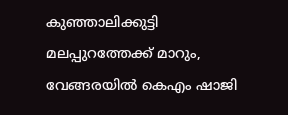കുഞ്ഞാലിക്കുട്ടി മലപ്പുറത്തേക്ക് മാറും, വേങ്ങരയില്‍ കെഎം ഷാജി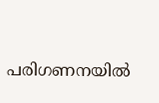പരിഗണനയില്‍